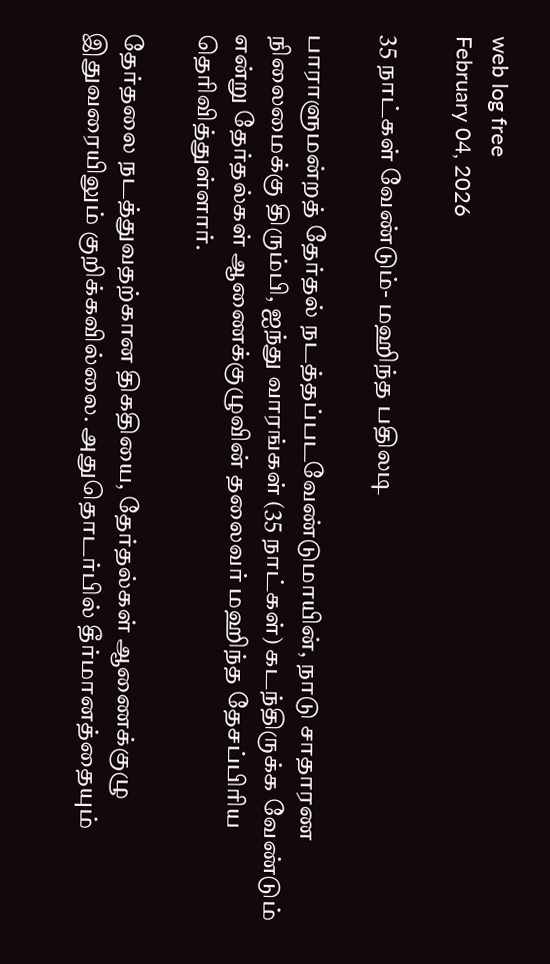web log free
February 04, 2026

35 நாட்கள் வேண்டும்- மஹிந்த பதிலடி

பாராளுமன்றத் தேர்தல் நடத்தப்படவேண்டுமாயின், நாடு சாதாரண நிலைமைக்கு திரும்பி, ஐந்து வாரங்கள் (35 நாட்கள்) கடந்திருக்க வேண்டும் என்று தேர்தல்கள் ஆணைக்குழுவின் தலைவர் மஹிந்த தேசப்பிரிய தெரிவித்துள்ளார்.

தேர்தலை நடத்துவதற்கான திகதியை, தேர்தல்கள் ஆணைக்குழு இதுவரையிலும் குறிக்கவில்லை. அதுதொடர்பில் தீர்மானத்தையும்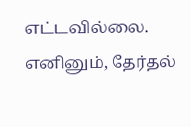எட்டவில்லை. எனினும், தேர்தல்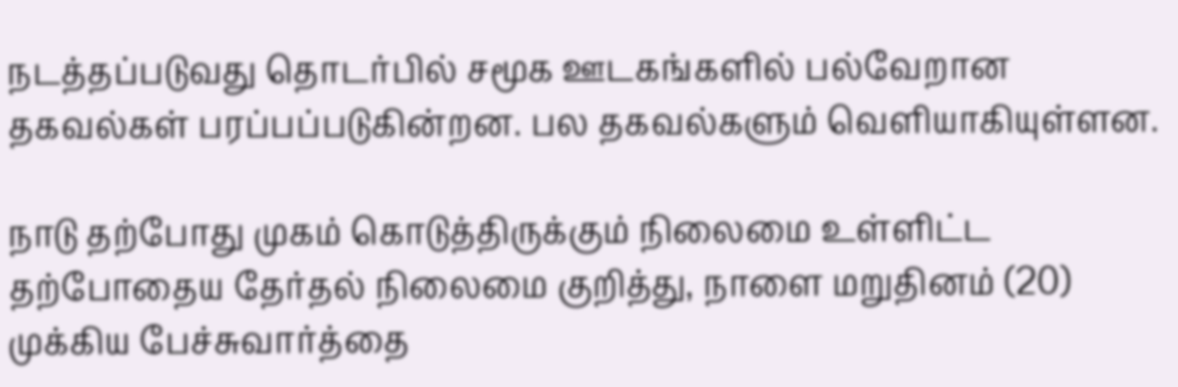நடத்தப்படுவது தொடர்பில் சமூக ஊடகங்களில் பல்வேறான தகவல்கள் பரப்பப்படுகின்றன. பல தகவல்களும் வெளியாகியுள்ளன.

நாடு தற்போது முகம் கொடுத்திருக்கும் நிலைமை உள்ளிட்ட தற்போதைய தேர்தல் நிலைமை குறித்து, நாளை மறுதினம் (20) முக்கிய பேச்சுவார்த்தை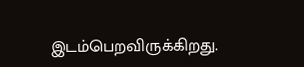இடம்பெறவிருக்கிறது.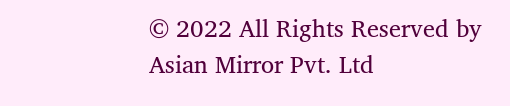© 2022 All Rights Reserved by Asian Mirror Pvt. Ltd